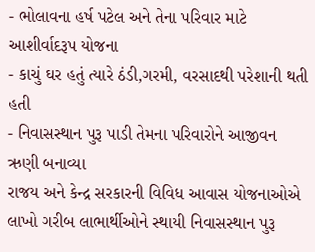- ભોલાવના હર્ષ પટેલ અને તેના પરિવાર માટે આશીર્વાદરૂપ યોજના
- કાચું ઘર હતું ત્યારે ઠંડી,ગરમી, વરસાદથી પરેશાની થતી હતી
- નિવાસસ્થાન પુરૂ પાડી તેમના પરિવારોને આજીવન ઋણી બનાવ્યા
રાજય અને કેન્દ્ર સરકારની વિવિધ આવાસ યોજનાઓએ લાખો ગરીબ લાભાર્થીઓને સ્થાયી નિવાસસ્થાન પુરૂ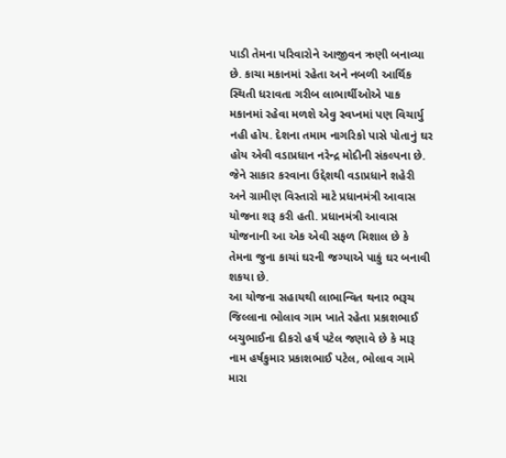પાડી તેમના પરિવારોને આજીવન ઋણી બનાવ્યા છે. કાચા મકાનમાં રહેતા અને નબળી આર્થિક સ્થિતી ધરાવતા ગરીબ લાભાર્થીઓએ પાક મકાનમાં રહેવા મળશે એવુ સ્વપ્નમાં પણ વિચાર્યુ નહી હોય. દેશના તમામ નાગરિકો પાસે પોતાનું ઘર હોય એવી વડાપ્રધાન નરેન્દ્ર મોદીની સંકલ્પના છે. જેને સાકાર કરવાના ઉદ્દેશથી વડાપ્રધાને શહેરી અને ગ્રામીણ વિસ્તારો માટે પ્રધાનમંત્રી આવાસ યોજના શરૂ કરી હતી. પ્રધાનમંત્રી આવાસ યોજનાની આ એક એવી સફળ મિશાલ છે કે તેમના જુના કાચાં ઘરની જગ્યાએ પાકું ઘર બનાવી શકયા છે.
આ યોજના સહાયથી લાભાન્વિત થનાર ભરૂચ જિલ્લાના ભોલાવ ગામ ખાતે રહેતા પ્રકાશભાઈ બચુભાઈના દીકરો હર્ષ પટેલ જણાવે છે કે મારૂ નામ હર્ષકુમાર પ્રકાશભાઈ પટેલ, ભોલાવ ગામે મારા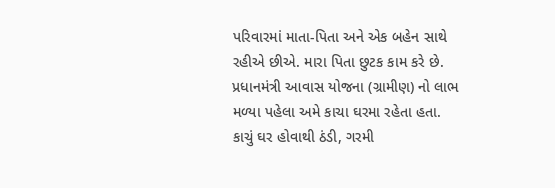પરિવારમાં માતા-પિતા અને એક બહેન સાથે રહીએ છીએ. મારા પિતા છુટક કામ કરે છે. પ્રધાનમંત્રી આવાસ યોજના (ગ્રામીણ) નો લાભ મળ્યા પહેલા અમે કાચા ઘરમા રહેતા હતા. કાચું ઘર હોવાથી ઠંડી, ગરમી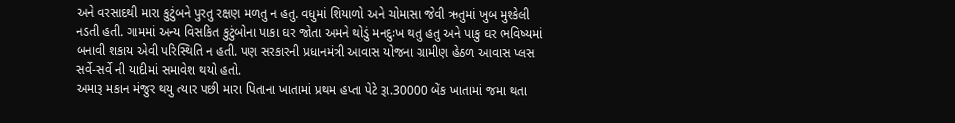અને વરસાદથી મારા કુટુંબને પુરતુ રક્ષણ મળતુ ન હતુ. વધુમાં શિયાળો અને ચોમાસા જેવી ઋતુમાં ખુબ મુશ્કેલી નડતી હતી. ગામમાં અન્ય વિસકિત કુટુંબોના પાકા ઘર જોતા અમને થોડું મનદુઃખ થતુ હતુ અને પાકુ ઘર ભવિષ્યમાં બનાવી શકાય એવી પરિસ્થિતિ ન હતી. પણ સરકારની પ્રધાનમંત્રી આવાસ યોજના ગ્રામીણ હેઠળ આવાસ પ્લસ સર્વે-સર્વે ની યાદીમાં સમાવેશ થયો હતો.
અમારૂ મકાન મંજુર થયુ ત્યાર પછી મારા પિતાના ખાતામાં પ્રથમ હપ્તા પેટે રૂા.30000 બેંક ખાતામાં જમા થતા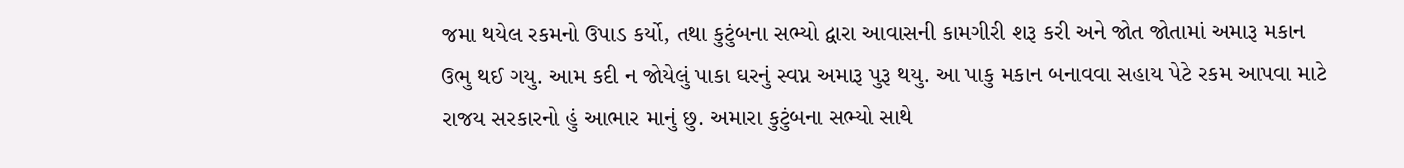જમા થયેલ રકમનો ઉપાડ કર્યો, તથા કુટુંબના સભ્યો દ્વારા આવાસની કામગીરી શરૂ કરી અને જોત જોતામાં અમારૂ મકાન ઉભુ થઈ ગયુ. આમ કદી ન જોયેલું પાકા ઘરનું સ્વપ્ન અમારૂ પુરૂ થયુ. આ પાકુ મકાન બનાવવા સહાય પેટે રકમ આપવા માટે રાજય સરકારનો હું આભાર માનું છુ. અમારા કુટુંબના સભ્યો સાથે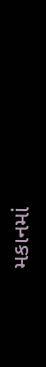મકાનમાં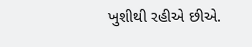ખુશીથી રહીએ છીએ.